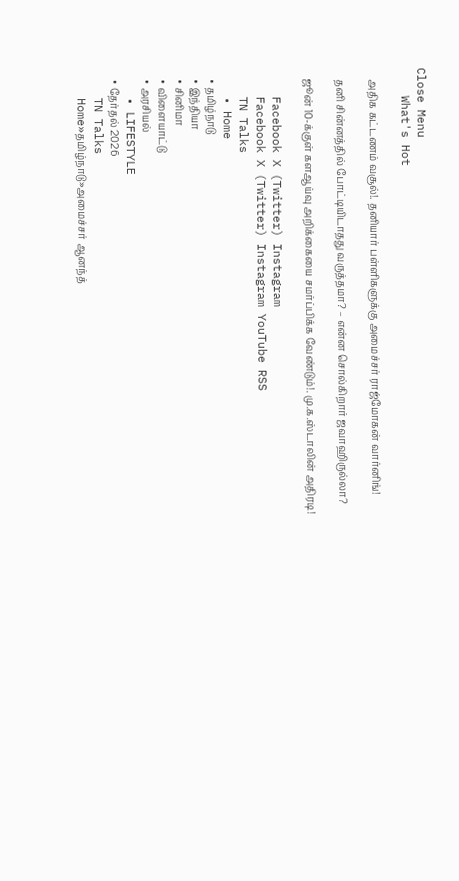Close Menu
    What's Hot

    அதிக கட்டணம் வசூல்!. தனியார் பள்ளிகளுக்கு அமைச்சர் ராஜ்மோகன் வார்னிங்!

    தனி சின்னத்தில் போட்டியிடாதது வருத்தமா? – என்ன சொல்கிறார் ஜவாஹிருல்லா?

    ஜூன் 10-க்குள் களஆய்வு அறிக்கையை சமர்ப்பிக்க வேண்டும்!. மு.க.ஸ்டாலின் அதிரடி!

    Facebook X (Twitter) Instagram
    Facebook X (Twitter) Instagram YouTube RSS
    TN Talks
    • Home
    • தமிழ்நாடு
    • இந்தியா
    • சினிமா
    • விளையாட்டு
    • அரசியல்
    • LIFESTYLE
    • தேர்தல் 2026
    TN Talks
    Home»தமிழ்நாடு»அமைச்சர் ஆனந்த்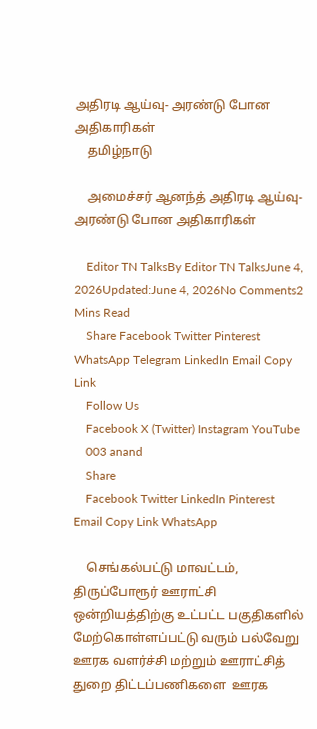அதிரடி ஆய்வு- அரண்டு போன அதிகாரிகள்
    தமிழ்நாடு

    அமைச்சர் ஆனந்த் அதிரடி ஆய்வு- அரண்டு போன அதிகாரிகள்

    Editor TN TalksBy Editor TN TalksJune 4, 2026Updated:June 4, 2026No Comments2 Mins Read
    Share Facebook Twitter Pinterest WhatsApp Telegram LinkedIn Email Copy Link
    Follow Us
    Facebook X (Twitter) Instagram YouTube
    003 anand
    Share
    Facebook Twitter LinkedIn Pinterest Email Copy Link WhatsApp

    செங்கல்பட்டு மாவட்டம், திருப்போரூர் ஊராட்சி ஒன்றியத்திற்கு உட்பட்ட பகுதிகளில் மேற்கொள்ளப்பட்டு வரும் பல்வேறு ஊரக வளர்ச்சி மற்றும் ஊராட்சித் துறை திட்டப்பணிகளை  ஊரக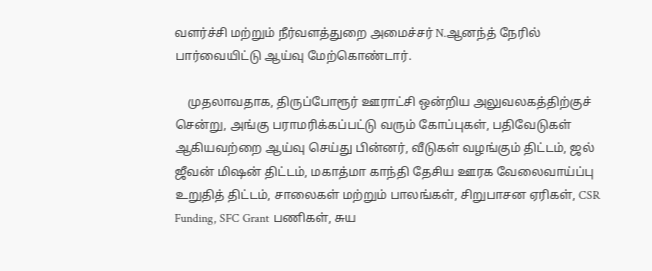வளர்ச்சி மற்றும் நீர்வளத்துறை அமைச்சர் N.ஆனந்த் நேரில் பார்வையிட்டு ஆய்வு மேற்கொண்டார்.

    முதலாவதாக, திருப்போரூர் ஊராட்சி ஒன்றிய அலுவலகத்திற்குச் சென்று, அங்கு பராமரிக்கப்பட்டு வரும் கோப்புகள், பதிவேடுகள் ஆகியவற்றை ஆய்வு செய்து பின்னர், வீடுகள் வழங்கும் திட்டம், ஜல் ஜீவன் மிஷன் திட்டம், மகாத்மா காந்தி தேசிய ஊரக வேலைவாய்ப்பு உறுதித் திட்டம், சாலைகள் மற்றும் பாலங்கள், சிறுபாசன ஏரிகள், CSR Funding, SFC Grant பணிகள், சுய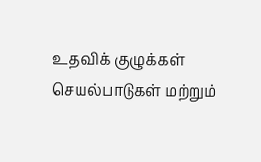உதவிக் குழுக்கள் செயல்பாடுகள் மற்றும்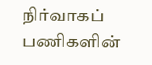நிர்வாகப் பணிகளின்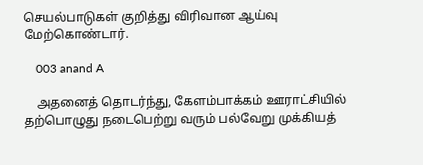செயல்பாடுகள் குறித்து விரிவான ஆய்வு மேற்கொண்டார்.

    003 anand A

    அதனைத் தொடர்ந்து, கேளம்பாக்கம் ஊராட்சியில் தற்பொழுது நடைபெற்று வரும் பல்வேறு முக்கியத்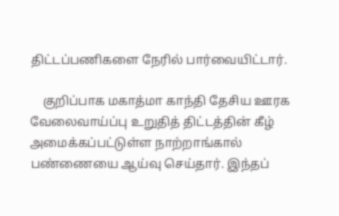திட்டப்பணிகளை நேரில் பார்வையிட்டார்.

    குறிப்பாக மகாத்மா காந்தி தேசிய ஊரக வேலைவாய்ப்பு உறுதித் திட்டத்தின் கீழ் அமைக்கப்பட்டுள்ள நாற்றாங்கால் பண்ணையை ஆய்வு செய்தார். இந்தப்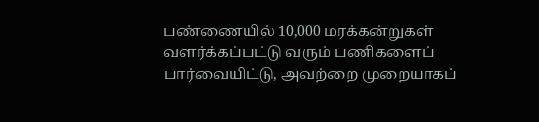பண்ணையில் 10,000 மரக்கன்றுகள் வளர்க்கப்பட்டு வரும் பணிகளைப் பார்வையிட்டு, அவற்றை முறையாகப்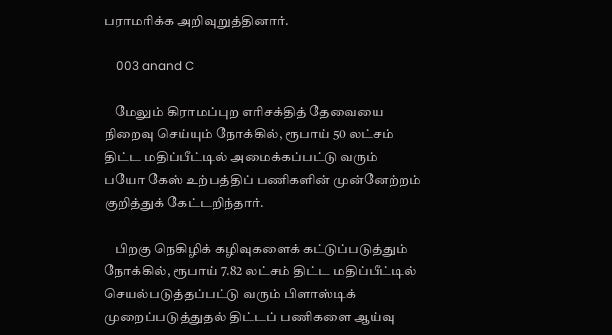பராமரிக்க அறிவுறுத்தினார்.

    003 anand C

    மேலும் கிராமப்புற எரிசக்தித் தேவையை நிறைவு செய்யும் நோக்கில், ரூபாய் 50 லட்சம் திட்ட மதிப்பீட்டில் அமைக்கப்பட்டு வரும் பயோ கேஸ் உற்பத்திப் பணிகளின் முன்னேற்றம் குறித்துக் கேட்டறிந்தார்.

    பிறகு நெகிழிக் கழிவுகளைக் கட்டுப்படுத்தும் நோக்கில், ரூபாய் 7.82 லட்சம் திட்ட மதிப்பீட்டில் செயல்படுத்தப்பட்டு வரும் பிளாஸ்டிக் முறைப்படுத்துதல் திட்டப் பணிகளை ஆய்வு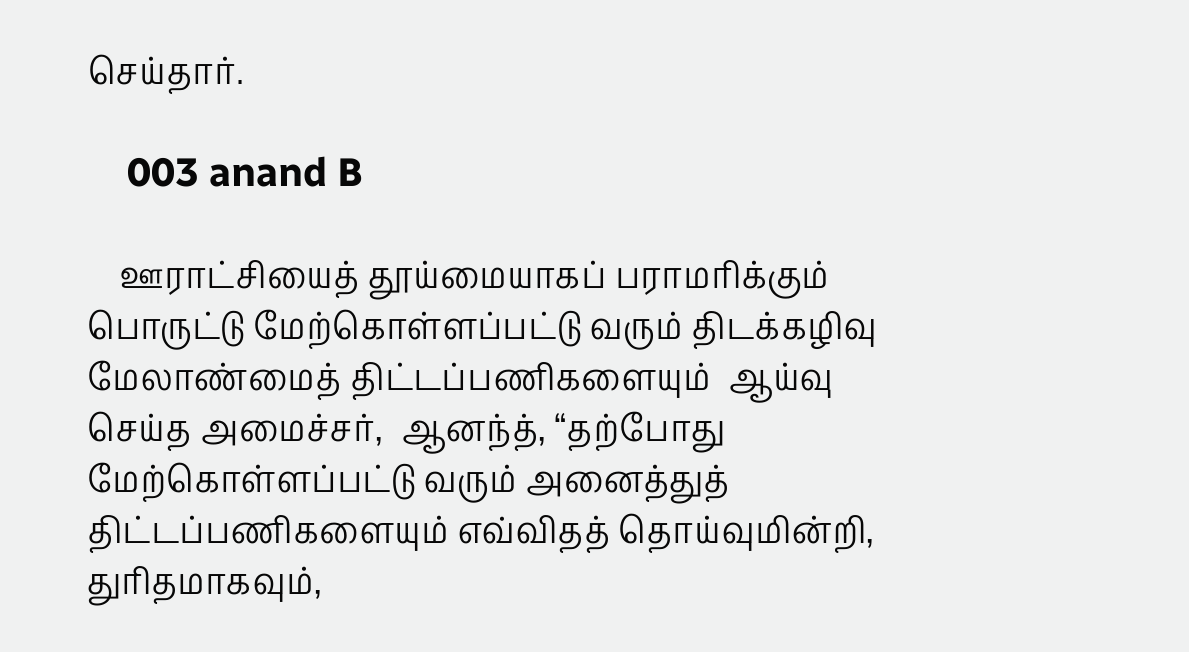செய்தார்.

    003 anand B

    ஊராட்சியைத் தூய்மையாகப் பராமரிக்கும் பொருட்டு மேற்கொள்ளப்பட்டு வரும் திடக்கழிவு மேலாண்மைத் திட்டப்பணிகளையும்  ஆய்வு செய்த அமைச்சர்,  ஆனந்த், “தற்போது மேற்கொள்ளப்பட்டு வரும் அனைத்துத் திட்டப்பணிகளையும் எவ்விதத் தொய்வுமின்றி, துரிதமாகவும்,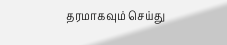தரமாகவும் செய்து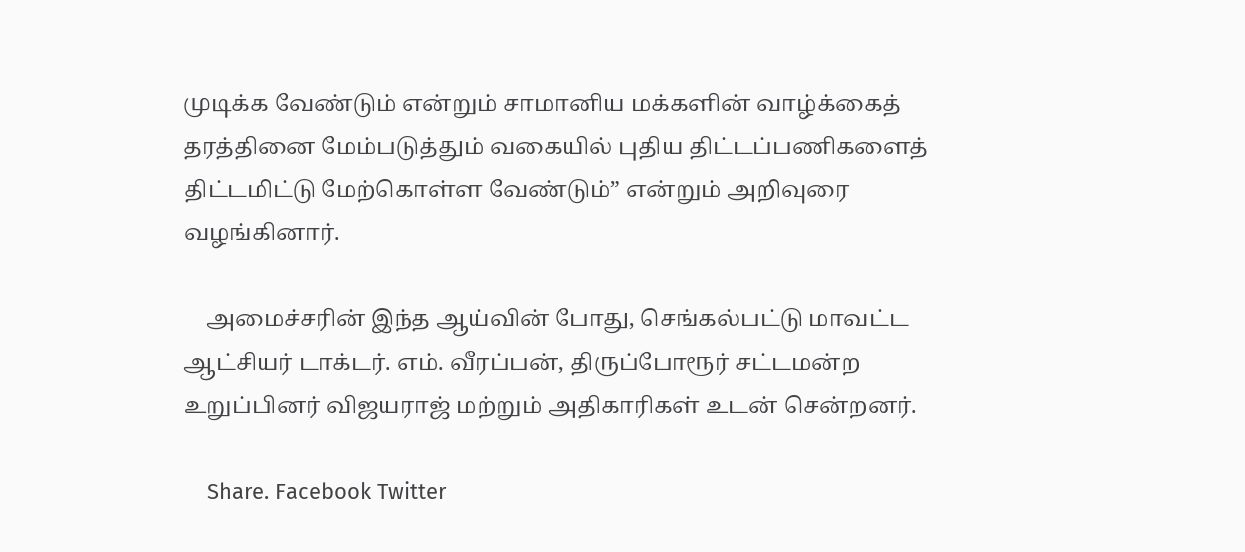முடிக்க வேண்டும் என்றும் சாமானிய மக்களின் வாழ்க்கைத் தரத்தினை மேம்படுத்தும் வகையில் புதிய திட்டப்பணிகளைத் திட்டமிட்டு மேற்கொள்ள வேண்டும்” என்றும் அறிவுரை வழங்கினார்.

    அமைச்சரின் இந்த ஆய்வின் போது, செங்கல்பட்டு மாவட்ட ஆட்சியர் டாக்டர். எம். வீரப்பன், திருப்போரூர் சட்டமன்ற உறுப்பினர் விஜயராஜ் மற்றும் அதிகாரிகள் உடன் சென்றனர்.

    Share. Facebook Twitter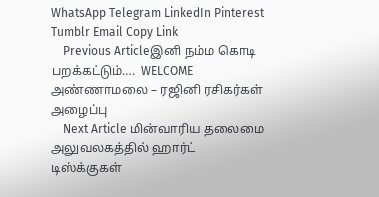WhatsApp Telegram LinkedIn Pinterest Tumblr Email Copy Link
    Previous Articleஇனி நம்ம கொடி பறக்கட்டும்….  WELCOME அண்ணாமலை – ரஜினி ரசிகர்கள் அழைப்பு
    Next Article மின்வாரிய தலைமை அலுவலகத்தில் ஹார்ட் டிஸ்க்குகள்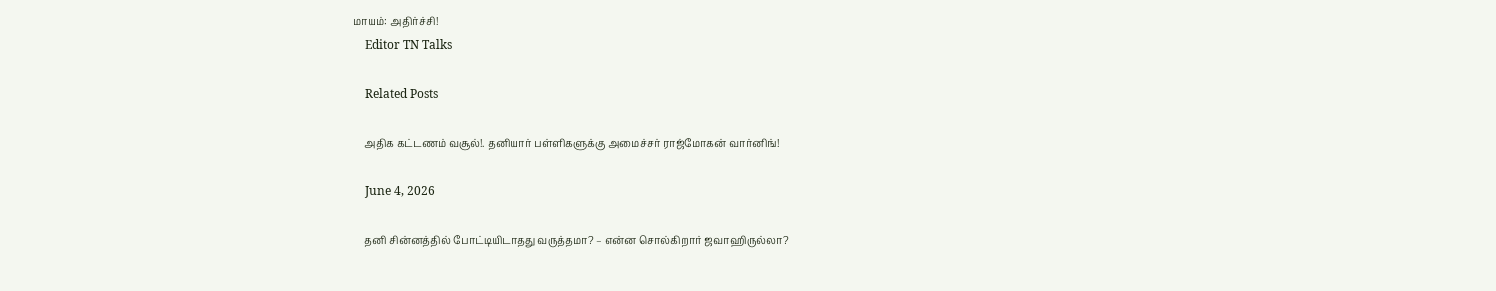மாயம்: அதிர்ச்சி!
    Editor TN Talks

    Related Posts

    அதிக கட்டணம் வசூல்!. தனியார் பள்ளிகளுக்கு அமைச்சர் ராஜ்மோகன் வார்னிங்!

    June 4, 2026

    தனி சின்னத்தில் போட்டியிடாதது வருத்தமா? – என்ன சொல்கிறார் ஜவாஹிருல்லா?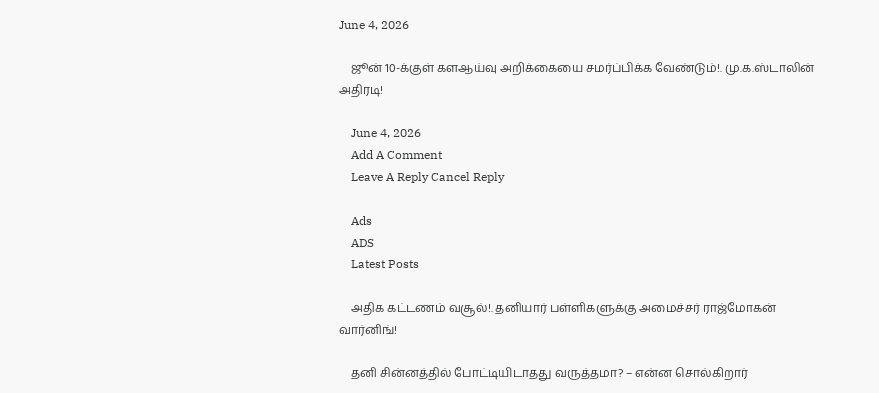June 4, 2026

    ஜூன் 10-க்குள் களஆய்வு அறிக்கையை சமர்ப்பிக்க வேண்டும்!. மு.க.ஸ்டாலின் அதிரடி!

    June 4, 2026
    Add A Comment
    Leave A Reply Cancel Reply

    Ads
    ADS
    Latest Posts

    அதிக கட்டணம் வசூல்!. தனியார் பள்ளிகளுக்கு அமைச்சர் ராஜ்மோகன் வார்னிங்!

    தனி சின்னத்தில் போட்டியிடாதது வருத்தமா? – என்ன சொல்கிறார்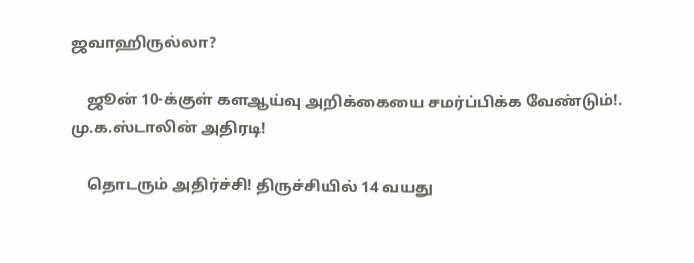ஜவாஹிருல்லா?

    ஜூன் 10-க்குள் களஆய்வு அறிக்கையை சமர்ப்பிக்க வேண்டும்!. மு.க.ஸ்டாலின் அதிரடி!

    தொடரும் அதிர்ச்சி! திருச்சியில் 14 வயது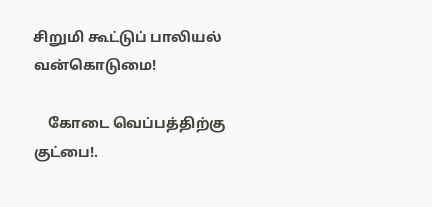சிறுமி கூட்டுப் பாலியல் வன்கொடுமை!

    கோடை வெப்பத்திற்கு குட்பை!.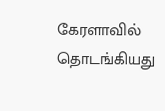கேரளாவில் தொடங்கியது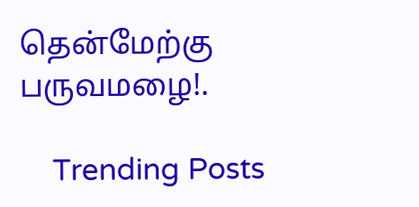தென்மேற்கு பருவமழை!.

    Trending Posts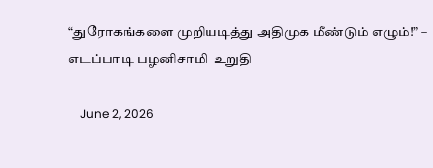“துரோகங்களை முறியடித்து அதிமுக மீண்டும் எழும்!” – எடப்பாடி பழனிசாமி  உறுதி

    June 2, 2026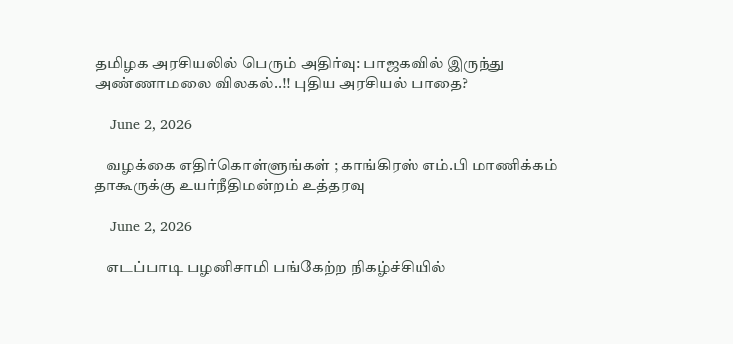தமிழக அரசியலில் பெரும் அதிர்வு: பாஜகவில் இருந்து அண்ணாமலை விலகல்..!! புதிய அரசியல் பாதை?

    June 2, 2026

    வழக்கை எதிர்கொள்ளுங்கள் ; காங்கிரஸ் எம்.பி மாணிக்கம் தாகூருக்கு உயர்நீதிமன்றம் உத்தரவு

    June 2, 2026

    எடப்பாடி பழனிசாமி பங்கேற்ற நிகழ்ச்சியில்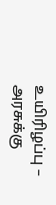உயிரிழப்பு – அரசுக்கு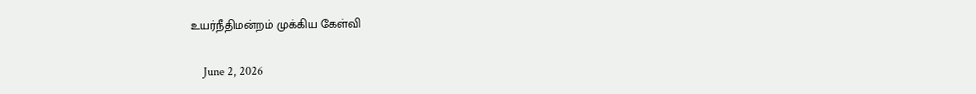உயர்நீதிமன்றம் முக்கிய கேள்வி

    June 2, 2026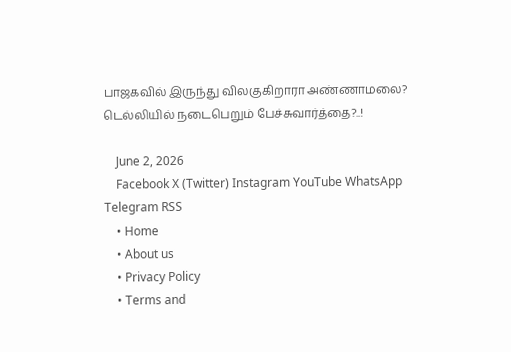பாஜகவில் இருந்து விலகுகிறாரா அண்ணாமலை? டெல்லியில் நடைபெறும் பேச்சுவார்த்தை?..!

    June 2, 2026
    Facebook X (Twitter) Instagram YouTube WhatsApp Telegram RSS
    • Home
    • About us
    • Privacy Policy
    • Terms and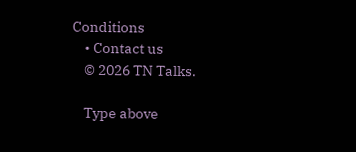Conditions
    • Contact us
    © 2026 TN Talks.

    Type above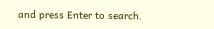and press Enter to search.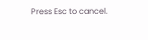Press Esc to cancel.